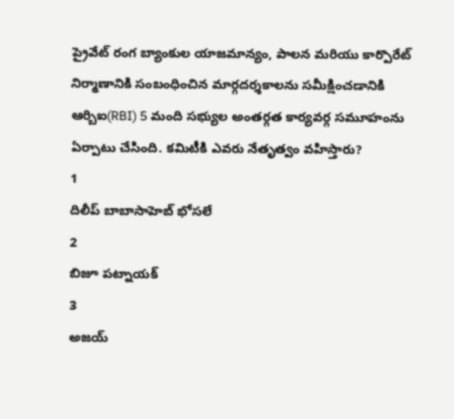ప్రైవేట్ రంగ బ్యాంకుల యాజమాన్యం, పాలన మరియు కార్పొరేట్ నిర్మాణానికి సంబంధించిన మార్గదర్శకాలను సమీక్షించడానికి ఆర్బిఐ(RBI) 5 మంది సభ్యుల అంతర్గత కార్యవర్గ సమూహంను ఏర్పాటు చేసింది. కమిటీకి ఎవరు నేతృత్వం వహిస్తారు?
1
దిలీప్ బాబాసాహెబ్ భోసలే
2
బిజూ పట్నాయక్
3
అజయ్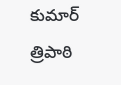కుమార్ త్రిపాఠి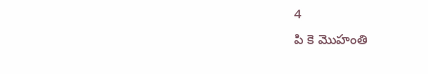4
పి కె మొహంతి